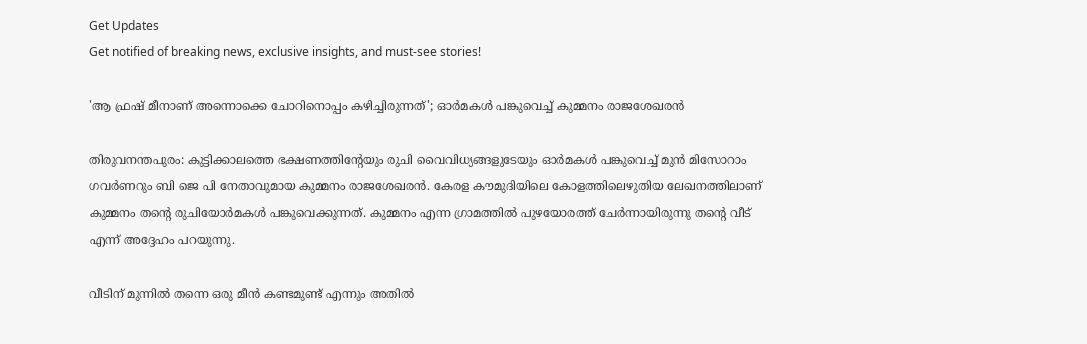Get Updates
Get notified of breaking news, exclusive insights, and must-see stories!

'ആ ഫ്രഷ് മീനാണ് അന്നൊക്കെ ചോറിനൊപ്പം കഴിച്ചിരുന്നത്'; ഓര്‍മകള്‍ പങ്കുവെച്ച് കുമ്മനം രാജശേഖരന്‍

തിരുവനന്തപുരം: കുട്ടിക്കാലത്തെ ഭക്ഷണത്തിന്റേയും രുചി വൈവിധ്യങ്ങളുടേയും ഓര്‍മകള്‍ പങ്കുവെച്ച് മുന്‍ മിസോറാം ഗവര്‍ണറും ബി ജെ പി നേതാവുമായ കുമ്മനം രാജശേഖരന്‍. കേരള കൗമുദിയിലെ കോളത്തിലെഴുതിയ ലേഖനത്തിലാണ് കുമ്മനം തന്റെ രുചിയോര്‍മകള്‍ പങ്കുവെക്കുന്നത്. കുമ്മനം എന്ന ഗ്രാമത്തില്‍ പുഴയോരത്ത് ചേര്‍ന്നായിരുന്നു തന്റെ വീട് എന്ന് അദ്ദേഹം പറയുന്നു.

വീടിന് മുന്നില്‍ തന്നെ ഒരു മീന്‍ കണ്ടമുണ്ട് എന്നും അതില്‍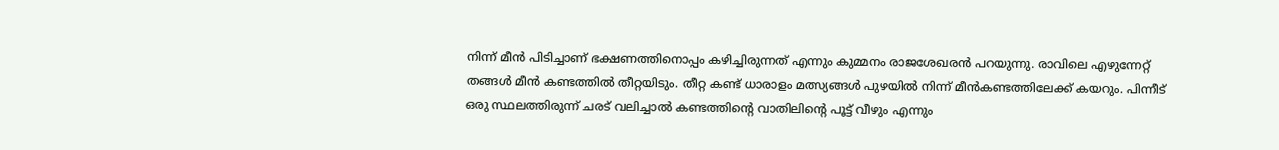നിന്ന് മീന്‍ പിടിച്ചാണ് ഭക്ഷണത്തിനൊപ്പം കഴിച്ചിരുന്നത് എന്നും കുമ്മനം രാജശേഖരന്‍ പറയുന്നു. രാവിലെ എഴുന്നേറ്റ് തങ്ങള്‍ മീന്‍ കണ്ടത്തില്‍ തീറ്റയിടും. തീറ്റ കണ്ട് ധാരാളം മത്സ്യങ്ങള്‍ പുഴയില്‍ നിന്ന് മീന്‍കണ്ടത്തിലേക്ക് കയറും. പിന്നീട് ഒരു സ്ഥലത്തിരുന്ന് ചരട് വലിച്ചാല്‍ കണ്ടത്തിന്റെ വാതിലിന്റെ പൂട്ട് വീഴും എന്നും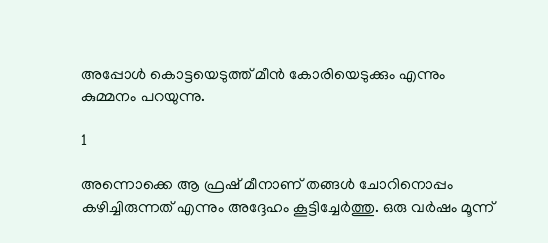അപ്പോള്‍ കൊട്ടയെടുത്ത് മീന്‍ കോരിയെടുക്കും എന്നും കുമ്മനം പറയുന്നു.

1

അന്നൊക്കെ ആ ഫ്രഷ് മീനാണ് തങ്ങള്‍ ചോറിനൊപ്പം കഴിച്ചിരുന്നത് എന്നും അദ്ദേഹം കൂട്ടിച്ചേര്‍ത്തു. ഒരു വര്‍ഷം മൂന്ന്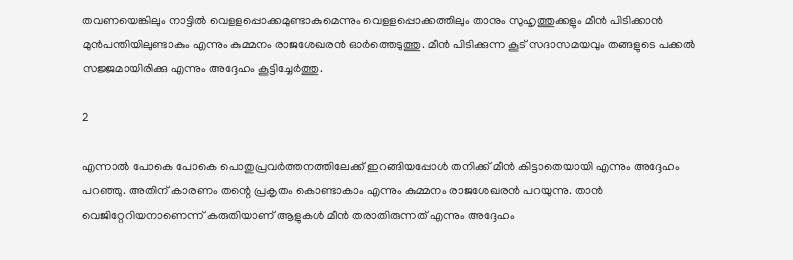തവണയെങ്കിലും നാട്ടില്‍ വെളളപ്പൊക്കമുണ്ടാകുമെന്നും വെളളപ്പൊക്കത്തിലും താനും സുഹൃത്തുക്കളും മീന്‍ പിടിക്കാന്‍ മുന്‍പന്തിയിലുണ്ടാകും എന്നും കുമ്മനം രാജശേഖരന്‍ ഓര്‍ത്തെടുത്തു. മീന്‍ പിടിക്കുന്ന കൂട് സദാസമയവും തങ്ങളുടെ പക്കല്‍ സജ്ജമായിരിക്കു എന്നും അദ്ദേഹം കൂട്ടിച്ചേര്‍ത്തു.

2

എന്നാല്‍ പോകെ പോകെ പൊതുപ്രവര്‍ത്തനത്തിലേക്ക് ഇറങ്ങിയപ്പോള്‍ തനിക്ക് മീന്‍ കിട്ടാതെയായി എന്നും അദ്ദേഹം പറഞ്ഞു. അതിന് കാരണം തന്റെ പ്രകൃതം കൊണ്ടാകാം എന്നും കുമ്മനം രാജശേഖരന്‍ പറയുന്നു. താന്‍ വെജിറ്റേറിയനാണെന്ന് കരുതിയാണ് ആളുകള്‍ മീന്‍ തരാതിരുന്നത് എന്നും അദ്ദേഹം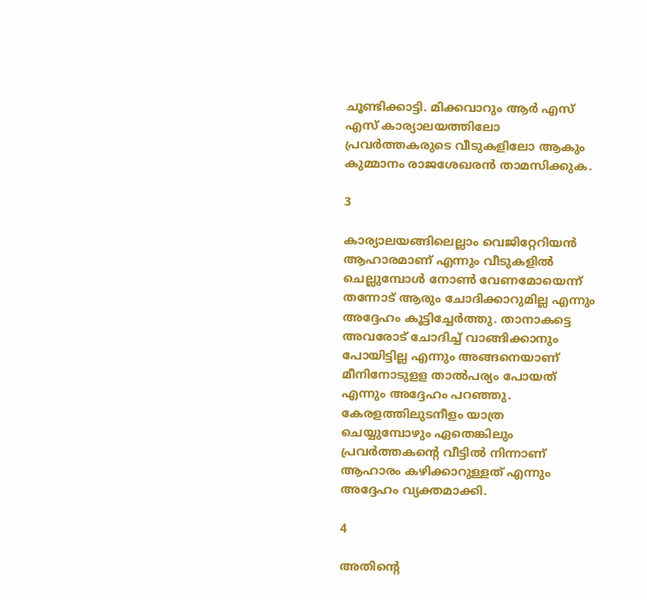ചൂണ്ടിക്കാട്ടി. മിക്കവാറും ആര്‍ എസ് എസ് കാര്യാലയത്തിലോ പ്രവര്‍ത്തകരുടെ വീടുകളിലോ ആകും കുമ്മാനം രാജശേഖരന്‍ താമസിക്കുക.

3

കാര്യാലയങ്ങിലെല്ലാം വെജിറ്റേറിയന്‍ ആഹാരമാണ് എന്നും വീടുകളില്‍ ചെല്ലുമ്പോള്‍ നോണ്‍ വേണമോയെന്ന് തന്നോട് ആരും ചോദിക്കാറുമില്ല എന്നും അദ്ദേഹം കൂട്ടിച്ചേര്‍ത്തു. താനാകട്ടെ അവരോട് ചോദിച്ച് വാങ്ങിക്കാനും പോയിട്ടില്ല എന്നും അങ്ങനെയാണ് മീനിനോടുളള താല്‍പര്യം പോയത് എന്നും അദ്ദേഹം പറഞ്ഞു. കേരളത്തിലുടനീളം യാത്ര ചെയ്യുമ്പോഴും ഏതെങ്കിലും പ്രവര്‍ത്തകന്റെ വീട്ടില്‍ നിന്നാണ് ആഹാരം കഴിക്കാറുള്ളത് എന്നും അദ്ദേഹം വ്യക്തമാക്കി.

4

അതിന്റെ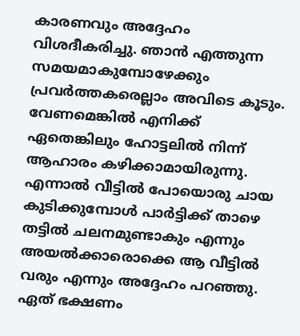കാരണവും അദ്ദേഹം വിശദീകരിച്ചു. ഞാന്‍ എത്തുന്ന സമയമാകുമ്പോഴേക്കും പ്രവര്‍ത്തകരെല്ലാം അവിടെ കൂടും. വേണമെങ്കില്‍ എനിക്ക് ഏതെങ്കിലും ഹോട്ടലില്‍ നിന്ന് ആഹാരം കഴിക്കാമായിരുന്നു. എന്നാല്‍ വീട്ടില്‍ പോയൊരു ചായ കുടിക്കുമ്പോള്‍ പാര്‍ട്ടിക്ക് താഴെ തട്ടില്‍ ചലനമുണ്ടാകും എന്നും അയല്‍ക്കാരൊക്കെ ആ വീട്ടില്‍ വരും എന്നും അദ്ദേഹം പറഞ്ഞു. ഏത് ഭക്ഷണം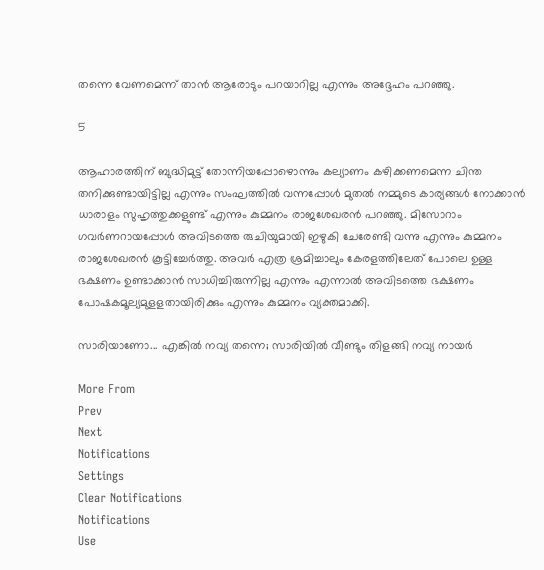തന്നെ വേണമെന്ന് താന്‍ ആരോടും പറയാറില്ല എന്നും അദ്ദേഹം പറഞ്ഞു.

5

ആഹാരത്തിന് ബുദ്ധിമുട്ട് തോന്നിയപ്പോഴൊന്നും കല്യാണം കഴിക്കണമെന്ന ചിന്ത തനിക്കുണ്ടായിട്ടില്ല എന്നും സംഘത്തില്‍ വന്നപ്പോള്‍ മുതല്‍ നമ്മുടെ കാര്യങ്ങള്‍ നോക്കാന്‍ ധാരാളം സുഹൃത്തുക്കളുണ്ട് എന്നും കുമ്മനം രാജശേഖരന്‍ പറഞ്ഞു. മിസോറാം ഗവര്‍ണറായപ്പോള്‍ അവിടത്തെ രുചിയുമായി ഇഴുകി ചേരേണ്ടി വന്നു എന്നും കുമ്മനം രാജശേഖരന്‍ കൂട്ടിച്ചേര്‍ത്തു. അവര്‍ എത്ര ശ്രമിച്ചാലും കേരളത്തിലേത് പോലെ ഉള്ള ഭക്ഷണം ഉണ്ടാക്കാന്‍ സാധിച്ചിരുന്നില്ല എന്നും എന്നാല്‍ അവിടത്തെ ഭക്ഷണം പോഷകമൂല്യമുളളതായിരിക്കും എന്നും കുമ്മനം വ്യക്തമാക്കി.

സാരിയാണോ... എങ്കില്‍ നവ്യ തന്നെ; സാരിയില്‍ വീണ്ടും തിളങ്ങി നവ്യ നായര്‍

More From
Prev
Next
Notifications
Settings
Clear Notifications
Notifications
Use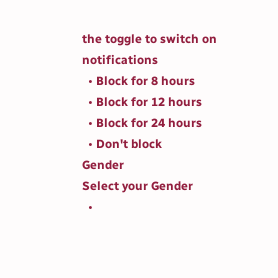the toggle to switch on notifications
  • Block for 8 hours
  • Block for 12 hours
  • Block for 24 hours
  • Don't block
Gender
Select your Gender
  •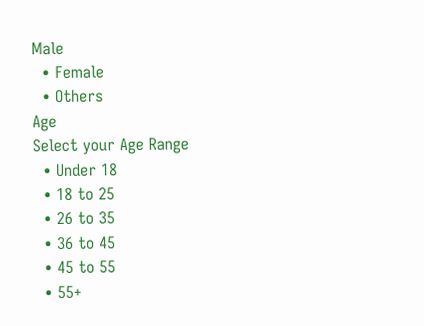Male
  • Female
  • Others
Age
Select your Age Range
  • Under 18
  • 18 to 25
  • 26 to 35
  • 36 to 45
  • 45 to 55
  • 55+